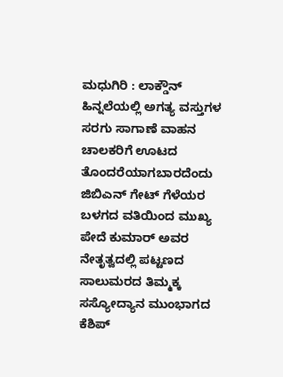ಮಧುಗಿರಿ : ಲಾಕ್ಡೌನ್ ಹಿನ್ನಲೆಯಲ್ಲಿ ಅಗತ್ಯ ವಸ್ತುಗಳ ಸರಗು ಸಾಗಾಣೆ ವಾಹನ ಚಾಲಕರಿಗೆ ಊಟದ ತೊಂದರೆಯಾಗಬಾರದೆಂದು ಜಿಬಿಎನ್ ಗೇಟ್ ಗೆಳೆಯರ ಬಳಗದ ವತಿಯಿಂದ ಮುಖ್ಯ ಪೇದೆ ಕುಮಾರ್ ಅವರ ನೇತೃತ್ವದಲ್ಲಿ ಪಟ್ಟಣದ ಸಾಲುಮರದ ತಿಮ್ಮಕ್ಕ ಸಸ್ಯೋದ್ಯಾನ ಮುಂಭಾಗದ ಕೆಶಿಪ್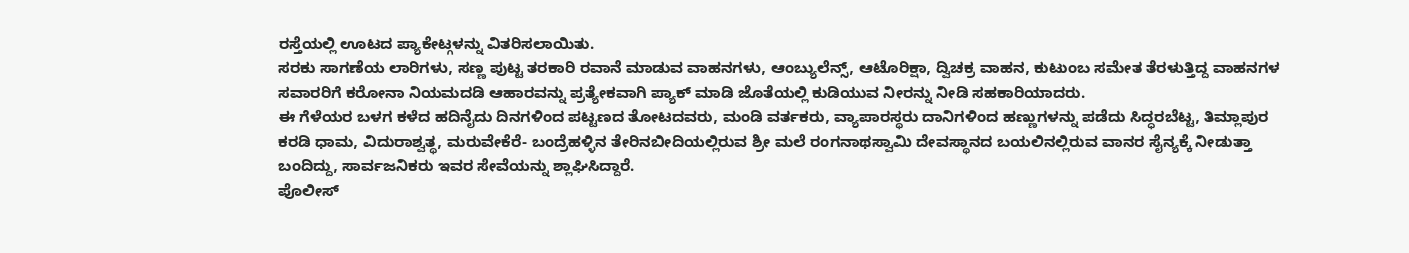ರಸ್ತೆಯಲ್ಲಿ ಊಟದ ಪ್ಯಾಕೇಟ್ಗಳನ್ನು ವಿತರಿಸಲಾಯಿತು.
ಸರಕು ಸಾಗಣೆಯ ಲಾರಿಗಳು, ಸಣ್ಣ ಪುಟ್ಟ ತರಕಾರಿ ರವಾನೆ ಮಾಡುವ ವಾಹನಗಳು, ಆಂಬ್ಯುಲೆನ್ಸ್, ಆಟೊರಿಕ್ಷಾ, ದ್ವಿಚಕ್ರ ವಾಹನ, ಕುಟುಂಬ ಸಮೇತ ತೆರಳುತ್ತಿದ್ದ ವಾಹನಗಳ ಸವಾರರಿಗೆ ಕರೋನಾ ನಿಯಮದಡಿ ಆಹಾರವನ್ನು ಪ್ರತ್ಯೇಕವಾಗಿ ಪ್ಯಾಕ್ ಮಾಡಿ ಜೊತೆಯಲ್ಲಿ ಕುಡಿಯುವ ನೀರನ್ನು ನೀಡಿ ಸಹಕಾರಿಯಾದರು.
ಈ ಗೆಳೆಯರ ಬಳಗ ಕಳೆದ ಹದಿನೈದು ದಿನಗಳಿಂದ ಪಟ್ಟಣದ ತೋಟದವರು, ಮಂಡಿ ವರ್ತಕರು, ವ್ಯಾಪಾರಸ್ಥರು ದಾನಿಗಳಿಂದ ಹಣ್ಣುಗಳನ್ನು ಪಡೆದು ಸಿದ್ಧರಬೆಟ್ಟ, ತಿಮ್ಲಾಪುರ ಕರಡಿ ಧಾಮ, ವಿದುರಾಶ್ವತ್ಥ, ಮರುವೇಕೆರೆ- ಬಂದ್ರೆಹಳ್ಳಿನ ತೇರಿನಬೀದಿಯಲ್ಲಿರುವ ಶ್ರೀ ಮಲೆ ರಂಗನಾಥಸ್ವಾಮಿ ದೇವಸ್ಥಾನದ ಬಯಲಿನಲ್ಲಿರುವ ವಾನರ ಸೈನ್ಯಕ್ಕೆ ನೀಡುತ್ತಾ ಬಂದಿದ್ದು, ಸಾರ್ವಜನಿಕರು ಇವರ ಸೇವೆಯನ್ನು ಶ್ಲಾಘಿಸಿದ್ದಾರೆ.
ಪೊಲೀಸ್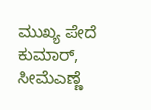ಮುಖ್ಯ ಪೇದೆ ಕುಮಾರ್, ಸೀಮೆಎಣ್ಣೆ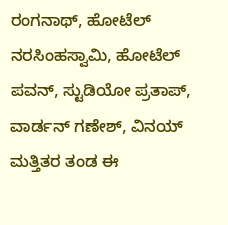ರಂಗನಾಥ್, ಹೋಟೆಲ್ ನರಸಿಂಹಸ್ವಾಮಿ, ಹೋಟೆಲ್ ಪವನ್, ಸ್ಟುಡಿಯೋ ಪ್ರತಾಪ್, ವಾರ್ಡನ್ ಗಣೇಶ್, ವಿನಯ್ ಮತ್ತಿತರ ತಂಡ ಈ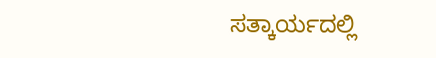ಸತ್ಕಾರ್ಯದಲ್ಲಿ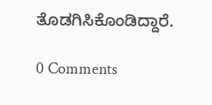ತೊಡಗಿಸಿಕೊಂಡಿದ್ದಾರೆ.

0 Comments